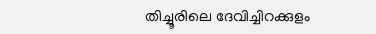തിച്ചൂരിലെ ദേവിച്ചിറക്കുളം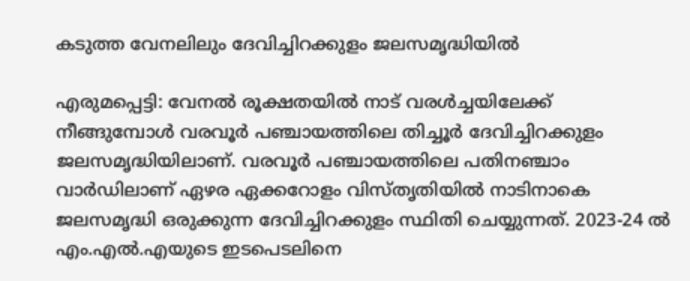കടുത്ത വേനലിലും ദേവിച്ചിറക്കുളം ജലസമൃദ്ധിയിൽ

എരുമപ്പെട്ടി: വേനൽ രൂക്ഷതയിൽ നാട് വരൾച്ചയിലേക്ക് നീങ്ങുമ്പോൾ വരവൂർ പഞ്ചായത്തിലെ തിച്ചൂർ ദേവിച്ചിറക്കുളം ജലസമൃദ്ധിയിലാണ്. വരവൂർ പഞ്ചായത്തിലെ പതിനഞ്ചാം വാർഡിലാണ് ഏഴര ഏക്കറോളം വിസ്തൃതിയിൽ നാടിനാകെ ജലസമൃദ്ധി ഒരുക്കുന്ന ദേവിച്ചിറക്കുളം സ്ഥിതി ചെയ്യുന്നത്. 2023-24 ൽ എം.എൽ.എയുടെ ഇടപെടലിനെ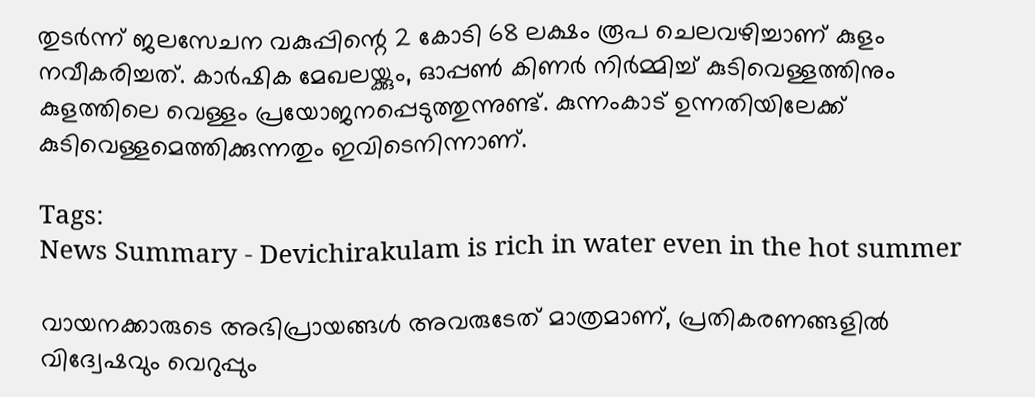തുടർന്ന് ജലസേചന വകുപ്പിന്റെ 2 കോടി 68 ലക്ഷം രൂപ ചെലവഴിച്ചാണ് കുളം നവീകരിച്ചത്. കാർഷിക മേഖലയ്ക്കും, ഓപ്പൺ കിണർ നിർമ്മിച്ച് കുടിവെള്ളത്തിനും കുളത്തിലെ വെള്ളം പ്രയോജനപ്പെടുത്തുന്നുണ്ട്. കുന്നംകാട് ഉന്നതിയിലേക്ക് കുടിവെള്ളമെത്തിക്കുന്നതും ഇവിടെനിന്നാണ്.

Tags:
News Summary - Devichirakulam is rich in water even in the hot summer

വായനക്കാരുടെ അഭിപ്രായങ്ങള്‍ അവരുടേത് മാത്രമാണ്, പ്രതികരണങ്ങളിൽ വിദ്വേഷവും വെറുപ്പും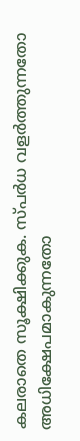കലരാതെ സൂക്ഷിക്കുക. സ്പർധ വളർത്തുന്നതോ അധിക്ഷേപമാകുന്നതോ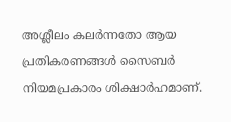അശ്ലീലം കലർന്നതോ ആയ പ്രതികരണങ്ങൾ സൈബർ നിയമപ്രകാരം ശിക്ഷാർഹമാണ്.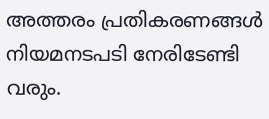അത്തരം പ്രതികരണങ്ങൾ നിയമനടപടി നേരിടേണ്ടി വരും.